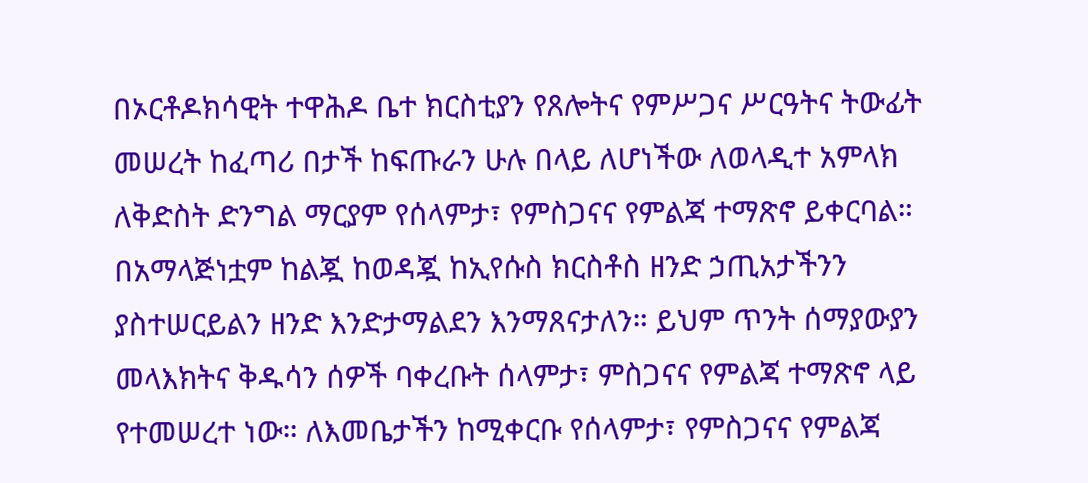በኦርቶዶክሳዊት ተዋሕዶ ቤተ ክርስቲያን የጸሎትና የምሥጋና ሥርዓትና ትውፊት መሠረት ከፈጣሪ በታች ከፍጡራን ሁሉ በላይ ለሆነችው ለወላዲተ አምላክ ለቅድስት ድንግል ማርያም የሰላምታ፣ የምስጋናና የምልጃ ተማጽኖ ይቀርባል። በአማላጅነቷም ከልጇ ከወዳጇ ከኢየሱስ ክርስቶስ ዘንድ ኃጢአታችንን ያስተሠርይልን ዘንድ እንድታማልደን እንማጸናታለን። ይህም ጥንት ሰማያውያን መላእክትና ቅዱሳን ሰዎች ባቀረቡት ሰላምታ፣ ምስጋናና የምልጃ ተማጽኖ ላይ የተመሠረተ ነው። ለእመቤታችን ከሚቀርቡ የሰላምታ፣ የምስጋናና የምልጃ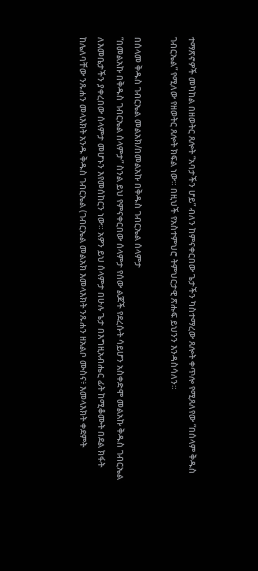ተማጽኖዎች መካከል በዘወትር ጸሎት “አባታችን ሆይ” ብለን ከምናቀርበው ጌታችን ካስተማረው ጸሎት ቀጥሎ የሚጸለየው “በሰላም ቅዱስ ገብርኤል” የሚለው የዘወትር ጸሎት ክፍል ነው። በዚህች የአስተምህሮ ትምህርታዊ ጽሑፍ ይህንን እንዳስሳለን።

በሰላመ ቅዱስ ገብርኤል መልአክ/በመልአኩ በቅዱስ ገብርኤል ሰላምታ
“በመልአኩ በቅዱስ ገብርኤል ሰላምታ” ስንል ይህ የምናቀርበው ሰላምታ የሰው ልጆች የደረሱት ሳይሆን አስቀድሞ መልአኩ ቅዱስ ገብርኤል ለእመቤታችን ያቀረበው ሰላምታ መሆኑን እየመሰከርን ነው። አዎን ይህ ሰላምታ በሁሉ ጌታ በእግዚአብሔር ፊት ከሚቆሙት በደል ክፋት ከሌለባቸው ንጹሐን መላእክት አንዱ ቅዱስ ገብርኤል (ገብርኤል መልአክ እመላእክት ንጹሐን ዘአልቦ ሙስና፥ እመላእክት ቀደምት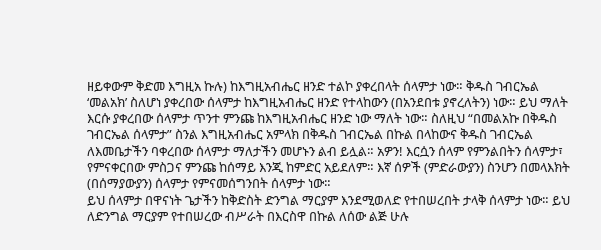ዘይቀውም ቅድመ እግዚአ ኩሉ) ከእግዚአብሔር ዘንድ ተልኮ ያቀረበላት ሰላምታ ነው። ቅዱስ ገብርኤል ‘መልአክ’ ስለሆነ ያቀረበው ሰላምታ ከእግዚአብሔር ዘንድ የተላከውን (በአንደበቱ ያኖረለትን) ነው። ይህ ማለት እርሱ ያቀረበው ሰላምታ ጥንተ ምንጩ ከእግዚአብሔር ዘንድ ነው ማለት ነው። ስለዚህ “በመልአኩ በቅዱስ ገብርኤል ሰላምታ” ስንል እግዚአብሔር አምላክ በቅዱስ ገብርኤል በኩል በላከውና ቅዱስ ገብርኤል ለእመቤታችን ባቀረበው ሰላምታ ማለታችን መሆኑን ልብ ይሏል። አዎን! እርሷን ሰላም የምንልበትን ሰላምታ፣ የምናቀርበው ምስጋና ምንጩ ከሰማይ እንጂ ከምድር አይደለም። እኛ ሰዎች (ምድራውያን) ስንሆን በመላእክት (በሰማያውያን) ሰላምታ የምናመሰግንበት ሰላምታ ነው።
ይህ ሰላምታ በዋናነት ጌታችን ከቅድስት ድንግል ማርያም እንደሚወለድ የተበሠረበት ታላቅ ሰላምታ ነው። ይህ ለድንግል ማርያም የተበሠረው ብሥራት በእርስዋ በኩል ለሰው ልጅ ሁሉ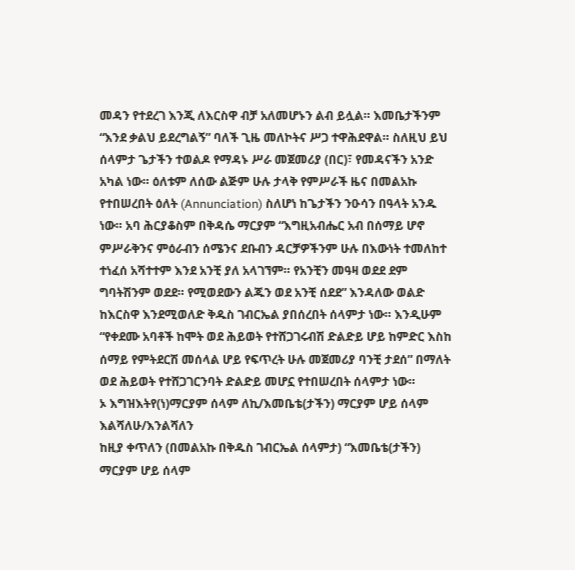መዳን የተደረገ እንጂ ለእርስዋ ብቻ አለመሆኑን ልብ ይሏል። እመቤታችንም “እንደ ቃልህ ይደረግልኝ” ባለች ጊዜ መለኮትና ሥጋ ተዋሕደዋል። ስለዚህ ይህ ሰላምታ ጌታችን ተወልዶ የማዳኑ ሥራ መጀመሪያ (በር)፣ የመዳናችን አንድ አካል ነው። ዕለቱም ለሰው ልጅም ሁሉ ታላቅ የምሥራች ዜና በመልአኩ የተበሠረበት ዕለት (Annunciation) ስለሆነ ከጌታችን ንዑሳን በዓላት አንዱ ነው። አባ ሕርያቆስም በቅዳሴ ማርያም “እግዚአብሔር አብ በሰማይ ሆኖ ምሥራቅንና ምዕራብን ሰሜንና ደቡብን ዳርቻዎችንም ሁሉ በእውነት ተመለከተ ተነፈሰ አሻተተም እንደ አንቺ ያለ አላገኘም። የአንቺን መዓዛ ወደደ ደም ግባትሽንም ወደደ። የሚወደውን ልጁን ወደ አንቺ ሰደደ” እንዳለው ወልድ ከእርስዋ እንደሚወለድ ቅዱስ ገብርኤል ያበሰረበት ሰላምታ ነው። እንዲሁም “የቀደሙ አባቶች ከሞት ወደ ሕይወት የተሸጋገሩብሽ ድልድይ ሆይ ከምድር እስከ ሰማይ የምትደርሽ መሰላል ሆይ የፍጥረት ሁሉ መጀመሪያ ባንቺ ታደሰ” በማለት ወደ ሕይወት የተሸጋገርንባት ድልድይ መሆኗ የተበሠረበት ሰላምታ ነው።
ኦ እግዝእትየ(ነ)ማርያም ሰላም ለኪ/እመቤቴ(ታችን) ማርያም ሆይ ሰላም እልሻለሁ/እንልሻለን
ከዚያ ቀጥለን (በመልአኩ በቅዱስ ገብርኤል ሰላምታ) “እመቤቴ(ታችን) ማርያም ሆይ ሰላም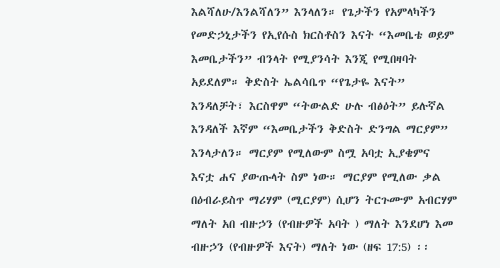እልሻለሁ/እንልሻለን” እንላለን። የጌታችን የአምላካችን የመድኃኒታችን የኢየሱስ ክርስቶስን እናት “እመቤቴ ወይም እመቤታችን” ብንላት የሚያንሳት እንጂ የሚበዛባት አይደለም። ቅድስት ኤልሳቤጥ “የጌታዬ እናት” እንዳለቻት፣ እርስዋም “ትውልድ ሁሉ ብፅዕት” ይሉኛል እንዳለች እኛም “እመቤታችን ቅድስት ድንግል ማርያም” እንላታለን። ማርያም የሚለውም ስሟ አባቷ ኢያቄምና እናቷ ሐና ያውጡላት ስም ነው። ማርያም የሚለው ቃል በዕብራይስጥ ማሪሃም (ሚርያም) ሲሆን ትርጉሙም አብርሃም ማለት አበ ብዙኃን (የብዙዎች አባት ) ማለት እንደሆነ እመ ብዙኃን (የብዙዎች እናት) ማለት ነው (ዘፍ 17:5) ፡፡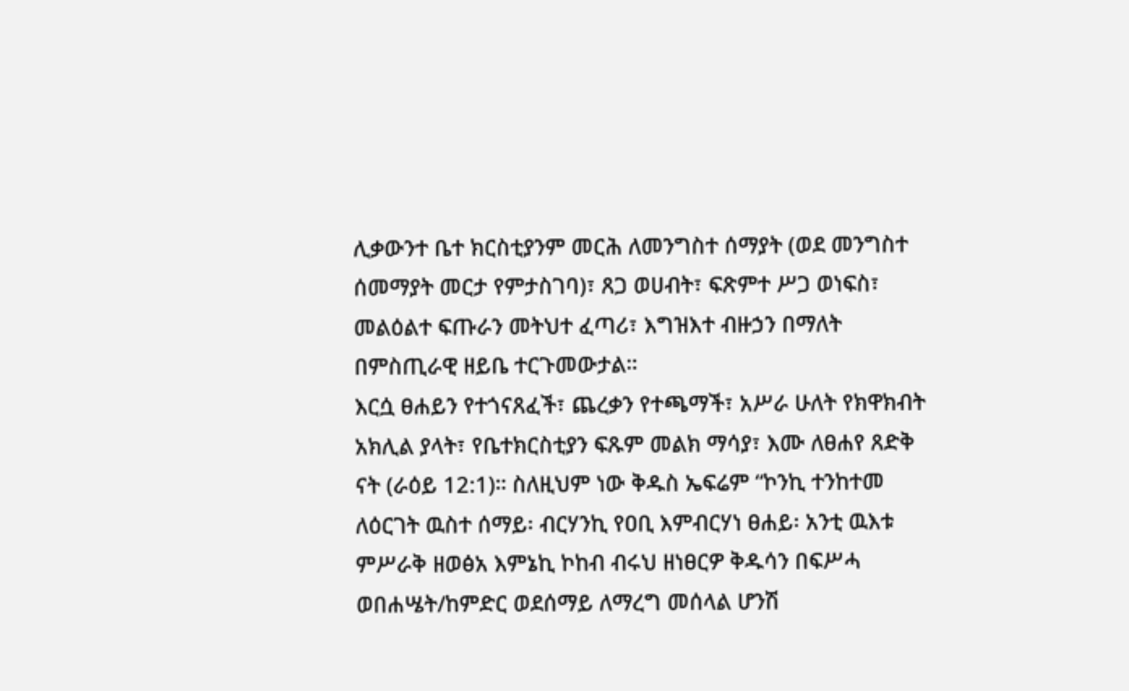ሊቃውንተ ቤተ ክርስቲያንም መርሕ ለመንግስተ ሰማያት (ወደ መንግስተ ሰመማያት መርታ የምታስገባ)፣ ጸጋ ወሀብት፣ ፍጽምተ ሥጋ ወነፍስ፣ መልዕልተ ፍጡራን መትህተ ፈጣሪ፣ እግዝእተ ብዙኃን በማለት በምስጢራዊ ዘይቤ ተርጉመውታል።
እርሷ ፀሐይን የተጎናጸፈች፣ ጨረቃን የተጫማች፣ አሥራ ሁለት የክዋክብት አክሊል ያላት፣ የቤተክርስቲያን ፍጹም መልክ ማሳያ፣ እሙ ለፀሐየ ጸድቅ ናት (ራዕይ 12:1)። ስለዚህም ነው ቅዱስ ኤፍሬም “ኮንኪ ተንከተመ ለዕርገት ዉስተ ሰማይ፡ ብርሃንኪ የዐቢ እምብርሃነ ፀሐይ፡ አንቲ ዉእቱ ምሥራቅ ዘወፅአ እምኔኪ ኮከብ ብሩህ ዘነፀርዎ ቅዱሳን በፍሥሓ ወበሐሤት/ከምድር ወደሰማይ ለማረግ መሰላል ሆንሽ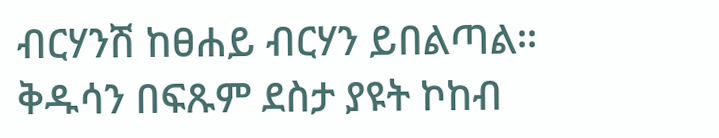ብርሃንሽ ከፀሐይ ብርሃን ይበልጣል። ቅዱሳን በፍጹም ደስታ ያዩት ኮከብ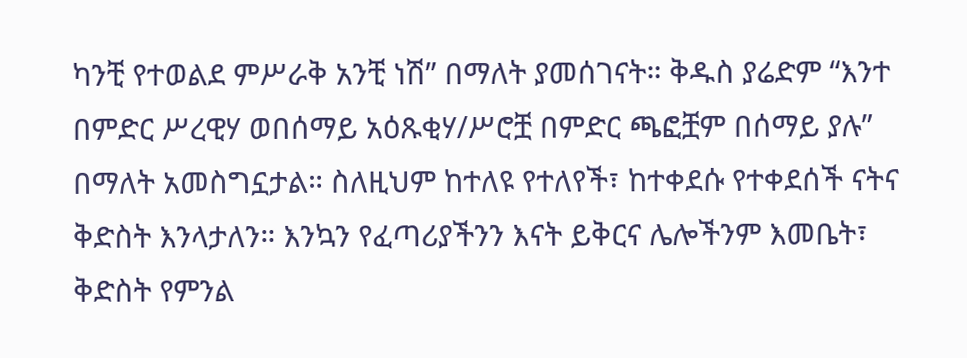ካንቺ የተወልደ ምሥራቅ አንቺ ነሽ” በማለት ያመሰገናት። ቅዱስ ያሬድም “እንተ በምድር ሥረዊሃ ወበሰማይ አዕጹቂሃ/ሥሮቿ በምድር ጫፎቿም በሰማይ ያሉ” በማለት አመስግኗታል። ስለዚህም ከተለዩ የተለየች፣ ከተቀደሱ የተቀደሰች ናትና ቅድስት እንላታለን። እንኳን የፈጣሪያችንን እናት ይቅርና ሌሎችንም እመቤት፣ ቅድስት የምንል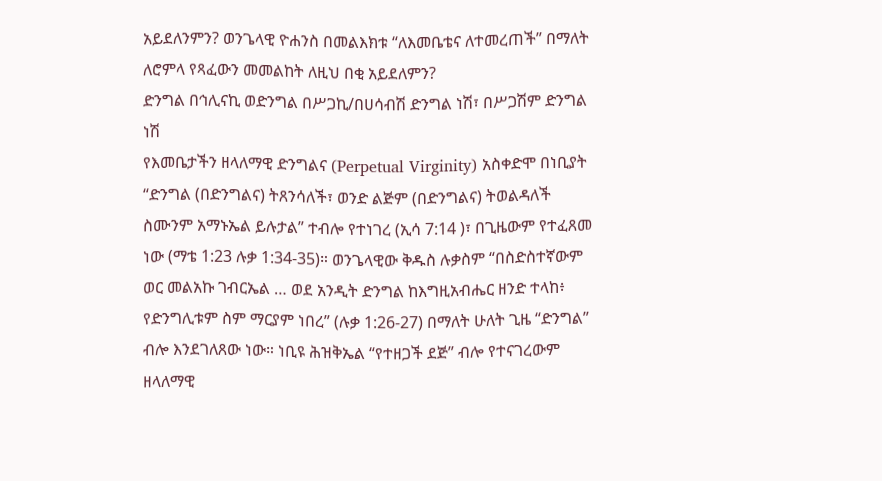አይደለንምን? ወንጌላዊ ዮሐንስ በመልእክቱ “ለእመቤቴና ለተመረጠች” በማለት ለሮምላ የጻፈውን መመልከት ለዚህ በቂ አይደለምን?
ድንግል በኅሊናኪ ወድንግል በሥጋኪ/በሀሳብሽ ድንግል ነሽ፣ በሥጋሽም ድንግል ነሽ
የእመቤታችን ዘላለማዊ ድንግልና (Perpetual Virginity) አስቀድሞ በነቢያት “ድንግል (በድንግልና) ትጸንሳለች፣ ወንድ ልጅም (በድንግልና) ትወልዳለች ስሙንም አማኑኤል ይሉታል” ተብሎ የተነገረ (ኢሳ 7:14 )፣ በጊዜውም የተፈጸመ ነው (ማቴ 1:23 ሉቃ 1:34-35)። ወንጌላዊው ቅዱስ ሉቃስም “በስድስተኛውም ወር መልአኩ ገብርኤል … ወደ አንዲት ድንግል ከእግዚአብሔር ዘንድ ተላከ፥ የድንግሊቱም ስም ማርያም ነበረ” (ሉቃ 1:26-27) በማለት ሁለት ጊዜ “ድንግል” ብሎ እንደገለጸው ነው። ነቢዩ ሕዝቅኤል “የተዘጋች ደጅ” ብሎ የተናገረውም ዘላለማዊ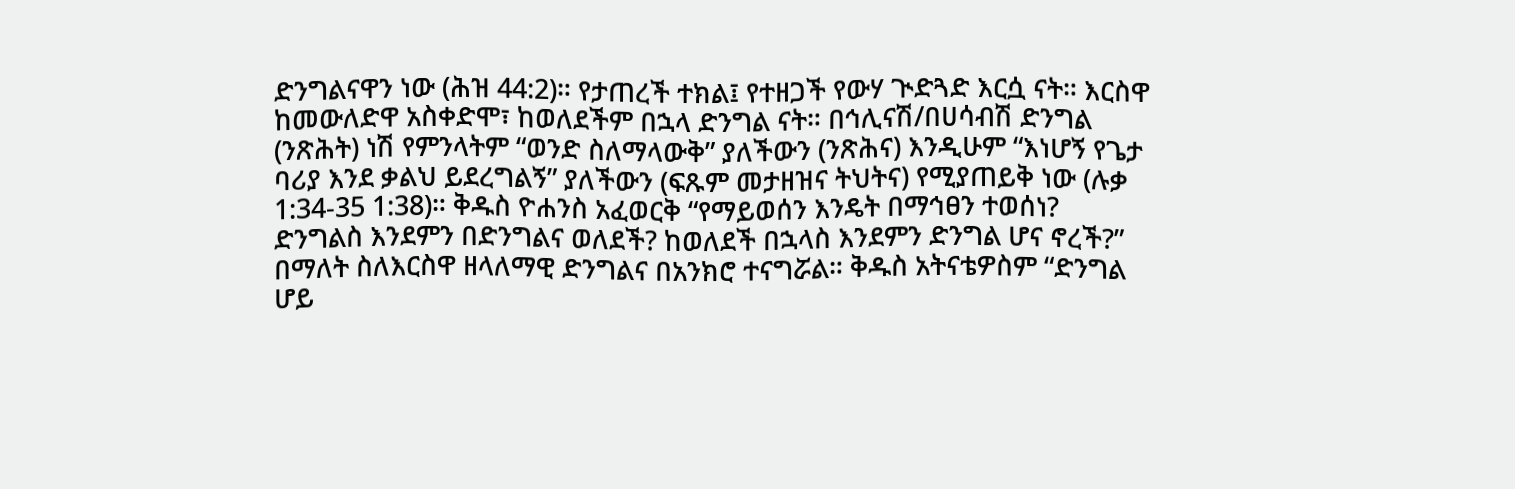ድንግልናዋን ነው (ሕዝ 44:2)። የታጠረች ተክል፤ የተዘጋች የውሃ ጒድጓድ እርሷ ናት። እርስዋ ከመውለድዋ አስቀድሞ፣ ከወለደችም በኋላ ድንግል ናት። በኅሊናሽ/በሀሳብሽ ድንግል (ንጽሕት) ነሽ የምንላትም “ወንድ ስለማላውቅ” ያለችውን (ንጽሕና) እንዲሁም “እነሆኝ የጌታ ባሪያ እንደ ቃልህ ይደረግልኝ” ያለችውን (ፍጹም መታዘዝና ትህትና) የሚያጠይቅ ነው (ሉቃ 1:34-35 1:38)። ቅዱስ ዮሐንስ አፈወርቅ “የማይወሰን እንዴት በማኅፀን ተወሰነ? ድንግልስ እንደምን በድንግልና ወለደች? ከወለደች በኋላስ እንደምን ድንግል ሆና ኖረች?” በማለት ስለእርስዋ ዘላለማዊ ድንግልና በአንክሮ ተናግሯል። ቅዱስ አትናቴዎስም “ድንግል ሆይ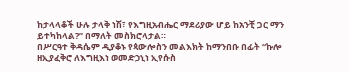ከታላላቆች ሁሉ ታላቅ ነሽ፣ የእግዚአብሔር ማደሪያው ሆይ ከአንቺ ጋር ማን ይተካከላል?” በማለት መስክሮላታል።
በሥርዓተ ቅዳሴም ዲያቆኑ የጳውሎስን መልእክት ከማንበቡ በፊት “ኩሎ ዘኢያፈቅሮ ለእግዚእነ ወመድኃኒነ ኢየሱስ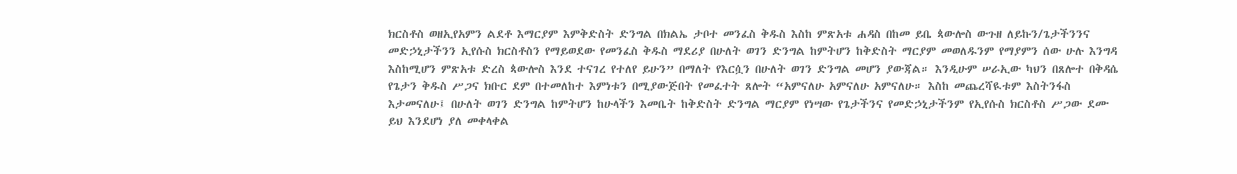ክርስቶስ ወዘኢየአምን ልደቶ እማርያም እምቅድስት ድንግል በክልኤ ታቦተ መንፈስ ቅዱስ እስከ ምጽአቱ ሐዳስ በከመ ይቤ ጳውሎስ ውጉዘ ለይኩን/ጌታችንንና መድኃኒታችንን ኢየሱስ ክርስቶስን የማይወደው የመንፈስ ቅዱስ ማደሪያ በሁለት ወገን ድንግል ከምትሆን ከቅድስት ማርያም መወለዱንም የማያምን ሰው ሁሉ እንግዳ እስከሚሆን ምጽአቱ ድረስ ጳውሎስ እንደ ተናገረ የተለየ ይሁን” በማለት የእርሷን በሁለት ወገን ድንግል መሆን ያውጃል። እንዲሁም ሠራኢው ካህን በጸሎተ በቅዳሴ የጌታን ቅዱስ ሥጋና ክቡር ደም በተመለከተ እምነቱን በሚያውጅበት የመፈተት ጸሎት “አምናለሁ አምናለሁ አምናለሁ። እስከ መጨረሻዪቱም እስትንፋስ እታመናለሁ፤ በሁለት ወገን ድንግል ከምትሆን ከሁላችን እመቤት ከቅድስት ድንግል ማርያም የነሣው የጌታችንና የመድኃኒታችንም የኢየሱስ ክርስቶስ ሥጋው ደሙ ይህ እንደሆነ ያለ መቀላቀል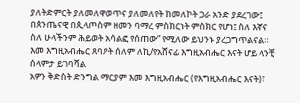ያለትድምርት ያለመለዋወጥና ያለመለየት ከመለኮት ጋራ አንድ ያደረገው፤ በጰንጤናዊ በጲላጦስም ዘመን ባማረ ምስክርነት ምስክር የሆነ፤ ስለ እኛና ስለ ሁላችንም ሕይወት አሳልፎ የሰጠው” የሚለው ይህንኑ ያረጋግጥልናል።
እመ እግዚአብሔር ጸባዖት ሰለም ለኪ/የአሸናፊ እግዚአብሔር እናት ሆይ ላንቺ ሰላምታ ይገባሻል
አዎን ቅድስት ድንግል ማርያም እመ እግዚአብሔር (የእግዚአብሔር እናት)፣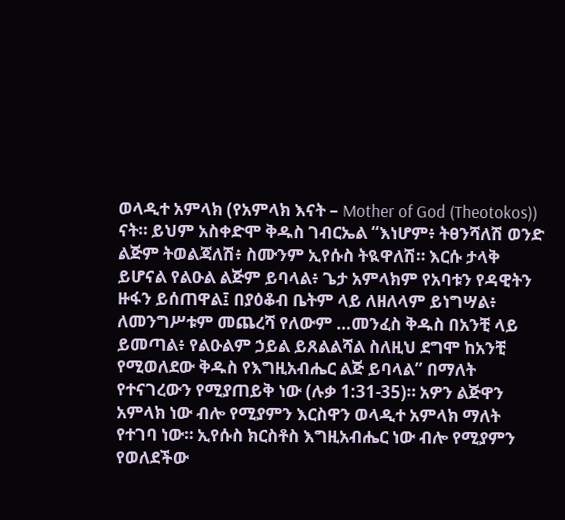ወላዲተ አምላክ (የአምላክ እናት – Mother of God (Theotokos)) ናት። ይህም አስቀድሞ ቅዱስ ገብርኤል “እነሆም፥ ትፀንሻለሽ ወንድ ልጅም ትወልጃለሽ፥ ስሙንም ኢየሱስ ትዪዋለሽ። እርሱ ታላቅ ይሆናል የልዑል ልጅም ይባላል፥ ጌታ አምላክም የአባቱን የዳዊትን ዙፋን ይሰጠዋል፤ በያዕቆብ ቤትም ላይ ለዘለላም ይነግሣል፥ ለመንግሥቱም መጨረሻ የለውም …መንፈስ ቅዱስ በአንቺ ላይ ይመጣል፥ የልዑልም ኃይል ይጸልልሻል ስለዚህ ደግሞ ከአንቺ የሚወለደው ቅዱስ የእግዚአብሔር ልጅ ይባላል” በማለት የተናገረውን የሚያጠይቅ ነው (ሉቃ 1:31-35)። አዎን ልጅዋን አምላክ ነው ብሎ የሚያምን እርስዋን ወላዲተ አምላክ ማለት የተገባ ነው። ኢየሱስ ክርስቶስ እግዚአብሔር ነው ብሎ የሚያምን የወለደችው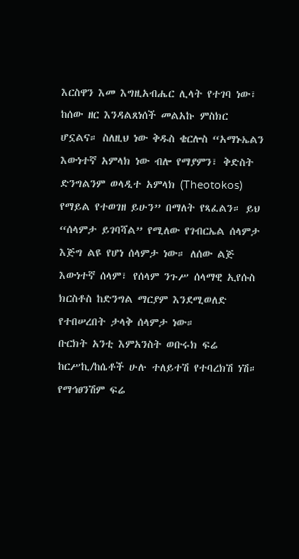እርስዋን እመ እግዚአብሔር ሊላት የተገባ ነው፣ ከሰው ዘር እንዳልጸነሰች መልአኩ ምስክር ሆኗልና። ስለዚህ ነው ቅዱስ ቄርሎስ “አማኑኤልን እውነተኛ አምላክ ነው ብሎ የማያምን፣ ቅድስት ድንግልንም ወላዲተ አምላክ (Theotokos) የማይል የተወገዘ ይሁን” በማለት የጻፈልን። ይህ “ሰላምታ ይገባሻል” የሚለው የገብርኤል ሰላምታ እጅግ ልዩ የሆነ ሰላምታ ነው። ለሰው ልጅ እውነተኛ ሰላም፣ የሰላም ንጉሥ ሰላማዊ ኢየሱስ ክርስቶስ ከድንግል ማርያም እንደሚወለድ የተበሠረበት ታላቅ ሰላምታ ነው።
ቡርክት አንቲ እምአንስት ወቡሩክ ፍሬ ከርሥኪ/ከሴቶች ሁሉ ተለይተሽ የተባረክሽ ነሽ። የማኅፀንሽም ፍሬ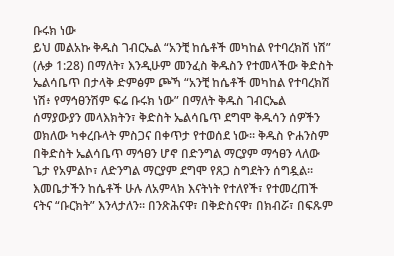ቡሩክ ነው
ይህ መልአኩ ቅዱስ ገብርኤል “አንቺ ከሴቶች መካከል የተባረክሽ ነሽ” (ሉቃ 1:28) በማለት፣ እንዲሁም መንፈስ ቅዱስን የተመላችው ቅድስት ኤልሳቤጥ በታላቅ ድምፅም ጮኻ “አንቺ ከሴቶች መካከል የተባረክሽ ነሽ፥ የማኅፀንሽም ፍሬ ቡሩክ ነው” በማለት ቅዱስ ገብርኤል ሰማያውያን መላእክትን፣ ቅድስት ኤልሳቤጥ ደግሞ ቅዱሳን ሰዎችን ወክለው ካቀረቡላት ምስጋና በቀጥታ የተወሰደ ነው። ቅዱስ ዮሐንስም በቅድስት ኤልሳቤጥ ማኅፀን ሆኖ በድንግል ማርያም ማኅፀን ላለው ጌታ የአምልኮ፣ ለድንግል ማርያም ደግሞ የጸጋ ስግደትን ሰግዷል። እመቤታችን ከሴቶች ሁሉ ለአምላክ እናትነት የተለየች፣ የተመረጠች ናትና “ቡርክት” እንላታለን። በንጽሕናዋ፣ በቅድስናዋ፣ በክብሯ፣ በፍጹም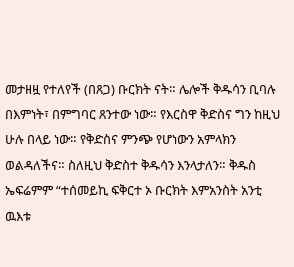መታዘዟ የተለየች (በጸጋ) ቡርክት ናት። ሌሎች ቅዱሳን ቢባሉ በእምነት፣ በምግባር ጸንተው ነው። የእርስዋ ቅድስና ግን ከዚህ ሁሉ በላይ ነው። የቅድስና ምንጭ የሆነውን አምላክን ወልዳለችና። ስለዚህ ቅድስተ ቅዱሳን እንላታለን። ቅዱስ ኤፍሬምም “ተሰመይኪ ፍቅርተ ኦ ቡርክት እምአንስት አንቲ ዉእቱ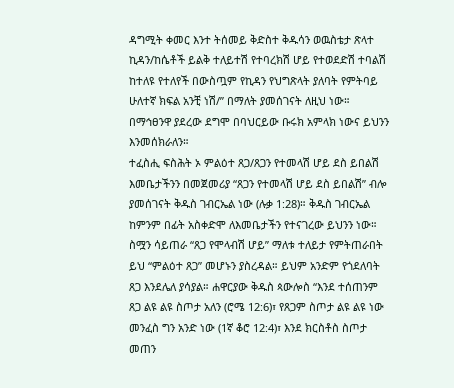ዳግሚት ቀመር እንተ ትሰመይ ቅድስተ ቅዱሳን ወዉስቴታ ጽላተ ኪዳን/ከሴቶች ይልቅ ተለይተሽ የተባረክሽ ሆይ የተወደድሽ ተባልሽ ከተለዩ የተለየች በውስጧም የኪዳን የህግጽላት ያለባት የምትባይ ሁለተኛ ክፍል አንቺ ነሽ/” በማለት ያመሰገናት ለዚህ ነው። በማኅፀንዋ ያደረው ደግሞ በባህርይው ቡሩክ አምላክ ነውና ይህንን እንመሰክራለን።
ተፈስሒ ፍስሕት ኦ ምልዕተ ጸጋ/ጸጋን የተመላሽ ሆይ ደስ ይበልሽ
እመቤታችንን በመጀመሪያ “ጸጋን የተመላሽ ሆይ ደስ ይበልሽ” ብሎ ያመሰገናት ቅዱስ ገብርኤል ነው (ሉቃ 1:28)። ቅዱስ ገብርኤል ከምንም በፊት አስቀድሞ ለእመቤታችን የተናገረው ይህንን ነው። ስሟን ሳይጠራ “ጸጋ የሞላብሽ ሆይ” ማለቱ ተለይታ የምትጠራበት ይህ “ምልዕተ ጸጋ” መሆኑን ያስረዳል። ይህም አንድም የጎደለባት ጸጋ እንደሌለ ያሳያል። ሐዋርያው ቅዱስ ጳውሎስ “እንደ ተሰጠንም ጸጋ ልዩ ልዩ ስጦታ አለን (ሮሜ 12:6)፣ የጸጋም ስጦታ ልዩ ልዩ ነው መንፈስ ግን አንድ ነው (1ኛ ቆሮ 12:4)፣ እንደ ክርስቶስ ስጦታ መጠን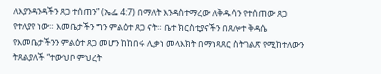ለእያንዳንዳችን ጸጋ ተሰጠን” (ኤፌ 4:7) በማለት እንዳስተማረው ለቅዱሳን የተሰጠው ጸጋ የተለያየ ነው። እመቤታችን ግን ምልዕተ ጸጋ ናት። ቤተ ክርስቲያናችን በጸሎተ ቅዳሴ የእመቤታችንን ምልዕተ ጸጋ መሆን ከከበሩ ሊቃነ መላእክት በማነጻጸር ስትገልጽ የሚከተለውን ትጸልያለች “ተውህቦ ምህረት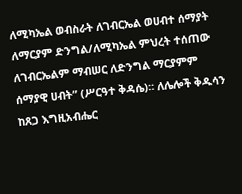ለሚካኤል ወብስራት ለገብርኤል ወሀብተ ሰማያት ለማርያም ድንግል/ለሚካኤል ምህረት ተሰጠው ለገብርኤልም ማብሠር ለድንግል ማርያምም ሰማያዊ ሀብት” (ሥርዓተ ቅዳሴ)። ለሌሎች ቅዱሳን ከጸጋ እግዚአብሔር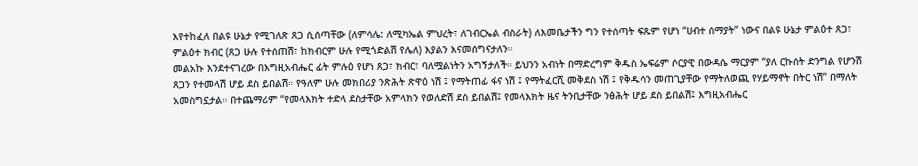እየተከፈለ በልዩ ሁኔታ የሚገለጽ ጸጋ ሲሰጣቸው (ለምሳሌ: ለሚካኤል ምህረት፣ ለገብርኤል ብስራት) ለእመቤታችን ግን የተሰጣት ፍጹም የሆነ “ሀብተ ሰማያት” ነውና በልዩ ሁኔታ ምልዕተ ጸጋ፣ ምልዕተ ክብር (ጸጋ ሁሉ የተሰጠሽ፣ ከክብርም ሁሉ የሚጎድልሽ የሌለ) እያልን እናመሰግናታለን።
መልአኩ እንደተናገረው በእግዚአብሔር ፊት ምሉዕ የሆነ ጸጋ፣ ክብር፣ ባለሟልነትን አግኝታለች። ይህንን አብነት በማድረግም ቅዱስ ኤፍሬም ሶርያዊ በውዳሴ ማርያም “ያለ ርኩሰት ድንግል የሆንሽ ጸጋን የተመላሽ ሆይ ደስ ይበልሽ። የዓለም ሁሉ መክበሪያ ንጽሕት ጽዋዕ ነሽ ፤ የማትጠፊ ፋና ነሽ ፤ የማትፈርሺ መቅደስ ነሽ ፤ የቅዱሳን መጠጊያቸው የማትለወጪ የሃይማኖት በትር ነሽ” በማለት አመስግኗታል። በተጨማሪም “የመላእክት ተድላ ደስታቸው አምላክን የወለድሽ ደስ ይበልሽ፤ የመላእክት ዜና ትንቢታቸው ንፅሕት ሆይ ደስ ይበልሽ፤ እግዚአብሔር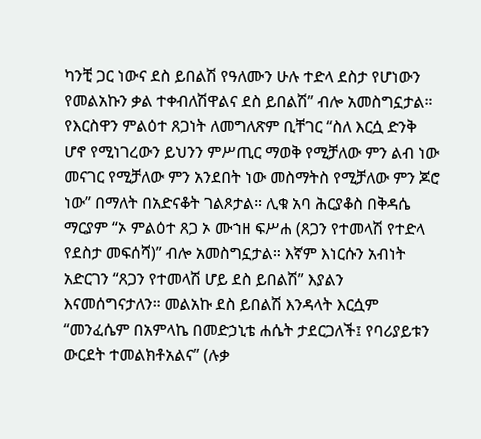ካንቺ ጋር ነውና ደስ ይበልሽ የዓለሙን ሁሉ ተድላ ደስታ የሆነውን የመልአኩን ቃል ተቀብለሽዋልና ደስ ይበልሽ” ብሎ አመስግኗታል። የእርስዋን ምልዕተ ጸጋነት ለመግለጽም ቢቸገር “ስለ እርሷ ድንቅ ሆኖ የሚነገረውን ይህንን ምሥጢር ማወቅ የሚቻለው ምን ልብ ነው መናገር የሚቻለው ምን አንደበት ነው መስማትስ የሚቻለው ምን ጆሮ ነው” በማለት በአድናቆት ገልጾታል። ሊቁ አባ ሕርያቆስ በቅዳሴ ማርያም “ኦ ምልዕተ ጸጋ ኦ ሙኀዘ ፍሥሐ (ጸጋን የተመላሽ የተድላ የደስታ መፍሰሻ)” ብሎ አመስግኗታል። እኛም እነርሱን አብነት አድርገን “ጸጋን የተመላሽ ሆይ ደስ ይበልሽ” እያልን እናመሰግናታለን። መልአኩ ደስ ይበልሽ እንዳላት እርሷም “መንፈሴም በአምላኬ በመድኃኒቴ ሐሴት ታደርጋለች፤ የባሪያይቱን ውርደት ተመልክቶአልና” (ሉቃ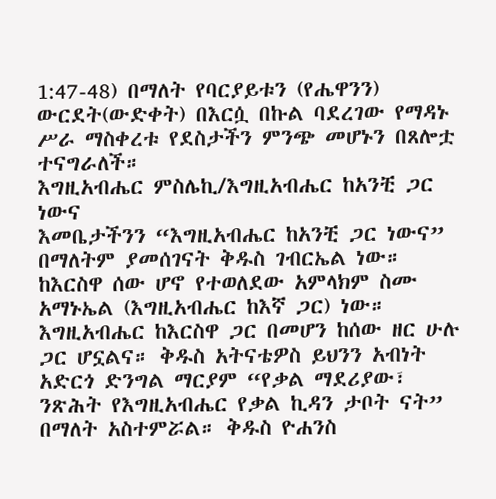1:47-48) በማለት የባርያይቱን (የሔዋንን) ውርደት(ውድቀት) በእርሷ በኩል ባደረገው የማዳኑ ሥራ ማስቀረቱ የደስታችን ምንጭ መሆኑን በጸሎቷ ተናግራለች።
እግዚአብሔር ምስሌኪ/እግዚአብሔር ከአንቺ ጋር ነውና
እመቤታችንን “እግዚአብሔር ከአንቺ ጋር ነውና” በማለትም ያመሰገናት ቅዱስ ገብርኤል ነው። ከእርስዋ ሰው ሆኖ የተወለደው አምላክም ስሙ አማኑኤል (እግዚአብሔር ከእኛ ጋር) ነው። እግዚአብሔር ከእርስዋ ጋር በመሆን ከሰው ዘር ሁሉ ጋር ሆኗልና። ቅዱስ አትናቴዎስ ይህንን አብነት አድርጎ ድንግል ማርያም “የቃል ማደሪያው፣ ንጽሕት የእግዚአብሔር የቃል ኪዳን ታቦት ናት” በማለት አስተምሯል። ቅዱስ ዮሐንስ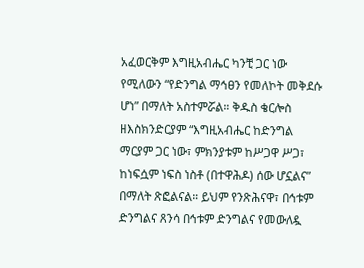አፈወርቅም እግዚአብሔር ካንቺ ጋር ነው የሚለውን “የድንግል ማኅፀን የመለኮት መቅደሱ ሆነ” በማለት አስተምሯል። ቅዱስ ቄርሎስ ዘእስክንድርያም “እግዚአብሔር ከድንግል ማርያም ጋር ነው፣ ምክንያቱም ከሥጋዋ ሥጋ፣ ከነፍሷም ነፍስ ነስቶ (በተዋሕዶ) ሰው ሆኗልና” በማለት ጽፎልናል። ይህም የንጽሕናዋ፣ በኅቱም ድንግልና ጸንሳ በኅቱም ድንግልና የመውለዷ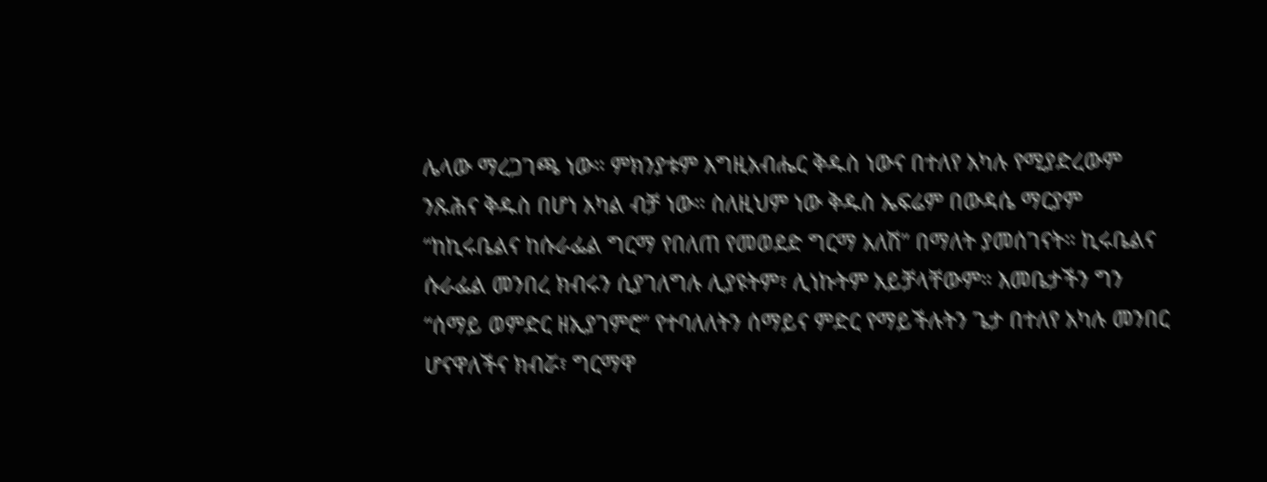ሌላው ማረጋገጫ ነው። ምክንያቱም እግዚአብሔር ቅዱስ ነውና በተለየ አካሉ የሚያድረውም ንጹሕና ቅዱስ በሆነ አካል ብቻ ነው። ስለዚህም ነው ቅዱስ ኤፍሬም በውዳሴ ማርያም “ከኪሩቤልና ከሱራፌል ግርማ የበለጠ የመወደድ ግርማ አለሽ” በማለት ያመሰገናት። ኪሩቤልና ሱራፌል መንበረ ክብሩን ሲያገለግሉ ሊያዩትም፣ ሊነኩትም አይቻላቸውም። እመቤታችን ግን “ሰማይ ወምድር ዘኢያገምሮ” የተባለለትን ሰማይና ምድር የማይችሉትን ጌታ በተለየ አካሉ መንበር ሆናዋለችና ክብሯ፣ ግርማዋ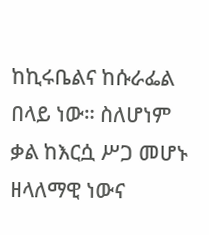ከኪሩቤልና ከሱራፌል በላይ ነው። ስለሆነም ቃል ከእርሷ ሥጋ መሆኑ ዘላለማዊ ነውና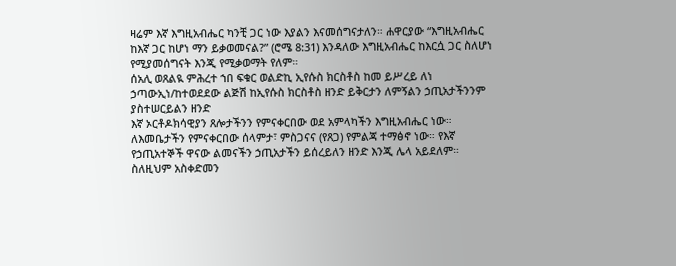ዛሬም እኛ እግዚአብሔር ካንቺ ጋር ነው እያልን እናመሰግናታለን። ሐዋርያው “እግዚአብሔር ከእኛ ጋር ከሆነ ማን ይቃወመናል?” (ሮሜ 8:31) እንዳለው እግዚአብሔር ከእርሷ ጋር ስለሆነ የሚያመሰግናት እንጂ የሚቃወማት የለም።
ሰአሊ ወጸልዪ ምሕረተ ኀበ ፍቁር ወልድኪ ኢየሱስ ክርስቶስ ከመ ይሥረይ ለነ ኃጣውኢነ/ከተወደደው ልጅሽ ከኢየሱስ ክርስቶስ ዘንድ ይቅርታን ለምኝልን ኃጢአታችንንም ያስተሠርይልን ዘንድ
እኛ ኦርቶዶክሳዊያን ጸሎታችንን የምናቀርበው ወደ አምላካችን እግዚአብሔር ነው። ለእመቤታችን የምናቀርበው ሰላምታ፣ ምስጋናና (የጸጋ) የምልጃ ተማፅኖ ነው። የእኛ የኃጢአተኞች ዋናው ልመናችን ኃጢአታችን ይሰረይለን ዘንድ እንጂ ሌላ አይደለም። ስለዚህም አስቀድመን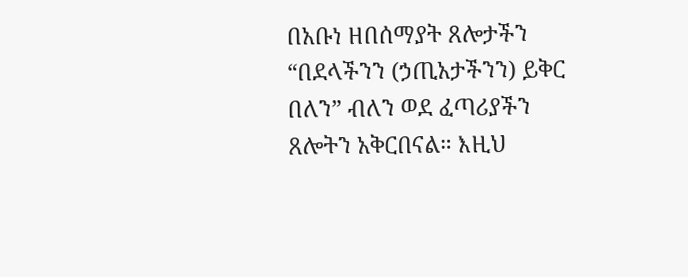በአቡነ ዘበሰማያት ጸሎታችን “በደላችንን (ኃጢአታችንን) ይቅር በለን” ብለን ወደ ፈጣሪያችን ጸሎትን አቅርበናል። እዚህ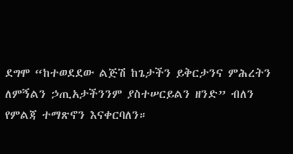ደግሞ “ከተወደደው ልጅሽ ከጌታችን ይቅርታንና ምሕረትን ለምኝልን ኃጢአታችንንም ያስተሠርይልን ዘንድ” ብለን የምልጃ ተማጽኖን እናቀርባለን።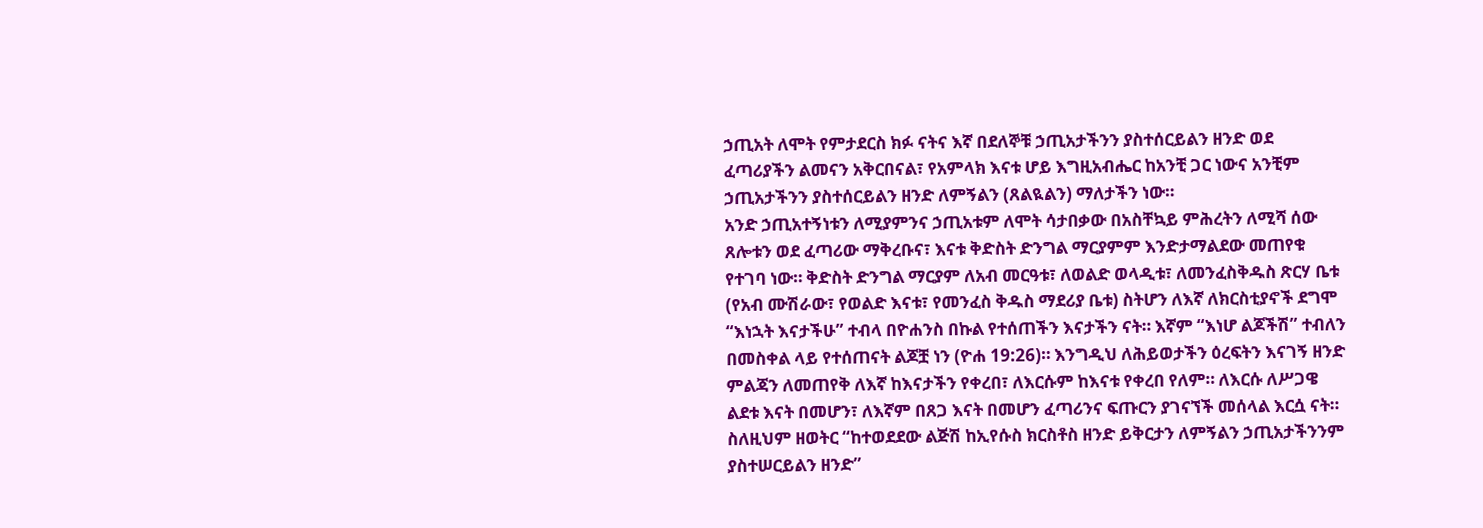ኃጢአት ለሞት የምታደርስ ክፉ ናትና እኛ በደለኞቹ ኃጢአታችንን ያስተሰርይልን ዘንድ ወደ ፈጣሪያችን ልመናን አቅርበናል፣ የአምላክ እናቱ ሆይ እግዚአብሔር ከአንቺ ጋር ነውና አንቺም ኃጢአታችንን ያስተሰርይልን ዘንድ ለምኝልን (ጸልዪልን) ማለታችን ነው።
አንድ ኃጢአተኝነቱን ለሚያምንና ኃጢአቱም ለሞት ሳታበቃው በአስቸኳይ ምሕረትን ለሚሻ ሰው ጸሎቱን ወደ ፈጣሪው ማቅረቡና፣ እናቱ ቅድስት ድንግል ማርያምም እንድታማልደው መጠየቁ የተገባ ነው። ቅድስት ድንግል ማርያም ለአብ መርዓቱ፣ ለወልድ ወላዲቱ፣ ለመንፈስቅዱስ ጽርሃ ቤቱ (የአብ ሙሽራው፣ የወልድ እናቱ፣ የመንፈስ ቅዱስ ማደሪያ ቤቱ) ስትሆን ለእኛ ለክርስቲያኖች ደግሞ “እነኋት እናታችሁ” ተብላ በዮሐንስ በኩል የተሰጠችን እናታችን ናት። እኛም “እነሆ ልጆችሽ” ተብለን በመስቀል ላይ የተሰጠናት ልጆቿ ነን (ዮሐ 19:26)። እንግዲህ ለሕይወታችን ዕረፍትን እናገኝ ዘንድ ምልጃን ለመጠየቅ ለእኛ ከእናታችን የቀረበ፣ ለእርሱም ከእናቱ የቀረበ የለም። ለእርሱ ለሥጋዌ ልደቱ እናት በመሆን፣ ለእኛም በጸጋ እናት በመሆን ፈጣሪንና ፍጡርን ያገናኘች መሰላል እርሷ ናት። ስለዚህም ዘወትር “ከተወደደው ልጅሽ ከኢየሱስ ክርስቶስ ዘንድ ይቅርታን ለምኝልን ኃጢአታችንንም ያስተሠርይልን ዘንድ”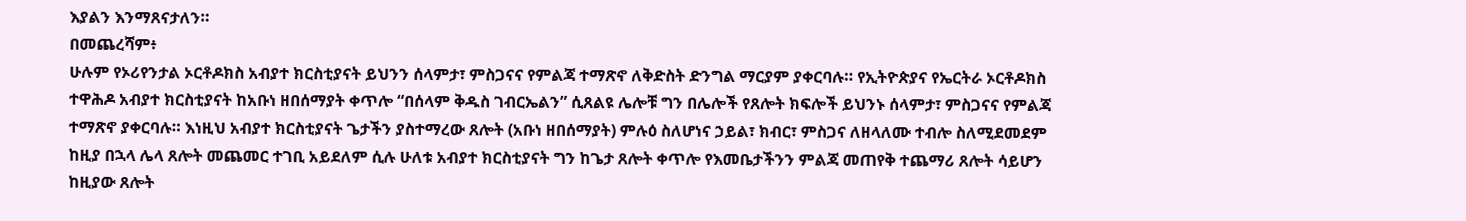እያልን እንማጸናታለን።
በመጨረሻም፥
ሁሉም የኦሪየንታል ኦርቶዶክስ አብያተ ክርስቲያናት ይህንን ሰላምታ፣ ምስጋናና የምልጃ ተማጽኖ ለቅድስት ድንግል ማርያም ያቀርባሉ። የኢትዮጵያና የኤርትራ ኦርቶዶክስ ተዋሕዶ አብያተ ክርስቲያናት ከአቡነ ዘበሰማያት ቀጥሎ “በሰላም ቅዱስ ገብርኤልን” ሲጸልዩ ሌሎቹ ግን በሌሎች የጸሎት ክፍሎች ይህንኑ ሰላምታ፣ ምስጋናና የምልጃ ተማጽኖ ያቀርባሉ። እነዚህ አብያተ ክርስቲያናት ጌታችን ያስተማረው ጸሎት (አቡነ ዘበሰማያት) ምሉዕ ስለሆነና ኃይል፣ ክብር፣ ምስጋና ለዘላለሙ ተብሎ ስለሚደመደም ከዚያ በኋላ ሌላ ጸሎት መጨመር ተገቢ አይደለም ሲሉ ሁለቱ አብያተ ክርስቲያናት ግን ከጌታ ጸሎት ቀጥሎ የእመቤታችንን ምልጃ መጠየቅ ተጨማሪ ጸሎት ሳይሆን ከዚያው ጸሎት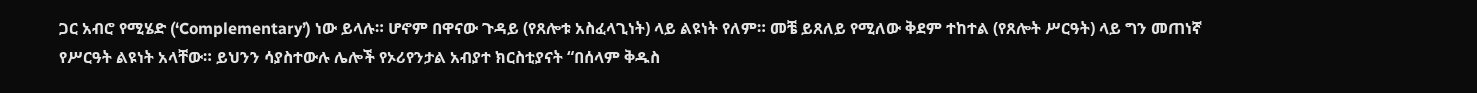ጋር አብሮ የሚሄድ (‘Complementary’) ነው ይላሉ። ሆኖም በዋናው ጉዳይ (የጸሎቱ አስፈላጊነት) ላይ ልዩነት የለም። መቼ ይጸለይ የሚለው ቅደም ተከተል (የጸሎት ሥርዓት) ላይ ግን መጠነኛ የሥርዓት ልዩነት አላቸው። ይህንን ሳያስተውሉ ሌሎች የኦሪየንታል አብያተ ክርስቲያናት “በሰላም ቅዱስ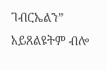ገብርኤልን” አይጸልዩትም ብሎ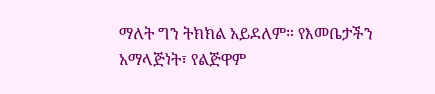ማለት ግን ትክክል አይደለም። የእመቤታችን አማላጅነት፣ የልጅዋም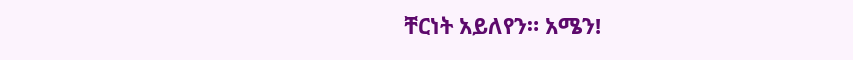ቸርነት አይለየን። አሜን!